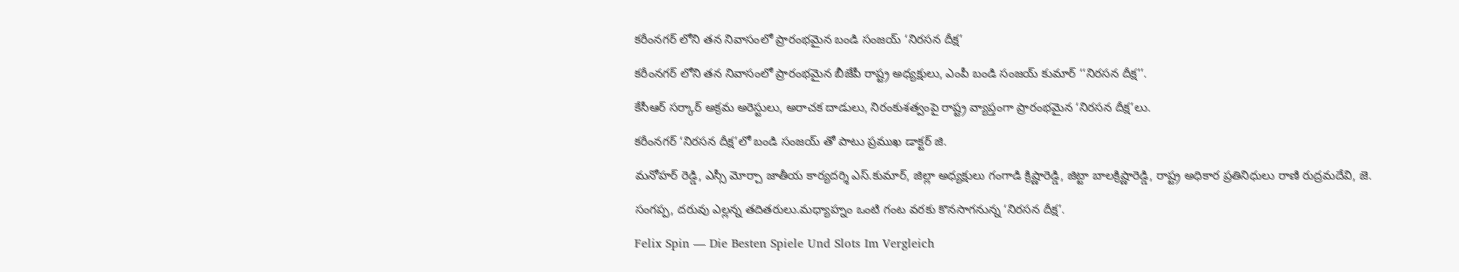కరీంనగర్ లోని తన నివాసంలో ప్రారంభమైన బండి సంజయ్ ‘నిరసన దీక్ష’

కరీంనగర్ లోని తన నివాసంలో ప్రారంభమైన బీజేపీ రాష్ట్ర అధ్యక్షులు, ఎంపీ బండి సంజయ్ కుమార్ ‘‘నిరసన దీక్ష’’.

కేసీఆర్ సర్కార్ అక్రమ అరెస్టులు, అరాచక దాడులు, నిరంకుశత్వంపై రాష్ట్ర వ్యాప్తంగా ప్రారంభమైన ‘నిరసన దీక్ష’లు.

కరీంనగర్ ‘నిరసన దీక్ష’లో బండి సంజయ్ తో పాటు ప్రముఖ డాక్టర్ జి.

మనోహర్ రెడ్డి, ఎస్సీ మోర్చా జాతీయ కార్యదర్శి ఎస్.కుమార్, జిల్లా అధ్యక్షులు గంగాడి క్రిష్ణారెడ్డి, జిట్టా బాలక్రిష్ణారెడ్డి, రాష్ట్ర అధికార ప్రతినిధులు రాణి రుద్రమదేవి, జె.

సంగప్ప, దరువు ఎల్లన్న తదితరులు.మధ్యాహ్నం ఒంటి గంట వరకు కొనసాగనున్న ‘నిరసన దీక్ష’.

Felix Spin — Die Besten Spiele Und Slots Im Vergleich